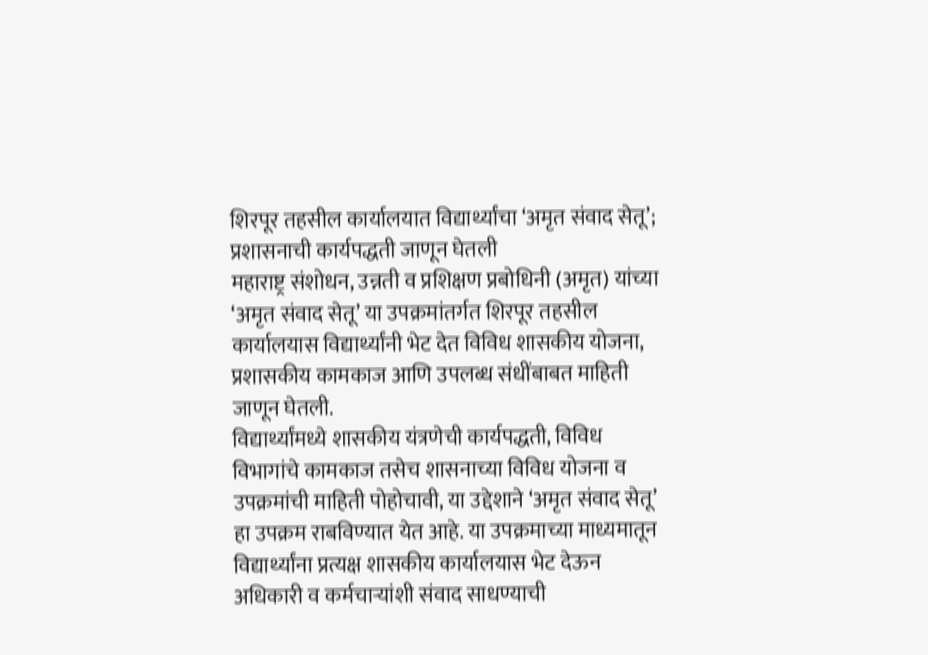शिरपूर तहसील कार्यालयात विद्यार्थ्यांचा ‘अमृत संवाद सेतू’; प्रशासनाची कार्यपद्धती जाणून घेतली
महाराष्ट्र संशोधन, उन्नती व प्रशिक्षण प्रबोधिनी (अमृत) यांच्या ‘अमृत संवाद सेतू’ या उपक्रमांतर्गत शिरपूर तहसील कार्यालयास विद्यार्थ्यांनी भेट देत विविध शासकीय योजना, प्रशासकीय कामकाज आणि उपलब्ध संधींबाबत माहिती जाणून घेतली.
विद्यार्थ्यांमध्ये शासकीय यंत्रणेची कार्यपद्धती, विविध विभागांचे कामकाज तसेच शासनाच्या विविध योजना व उपक्रमांची माहिती पोहोचावी, या उद्देशाने ‘अमृत संवाद सेतू’ हा उपक्रम राबविण्यात येत आहे. या उपक्रमाच्या माध्यमातून विद्यार्थ्यांना प्रत्यक्ष शासकीय कार्यालयास भेट देऊन अधिकारी व कर्मचाऱ्यांशी संवाद साधण्याची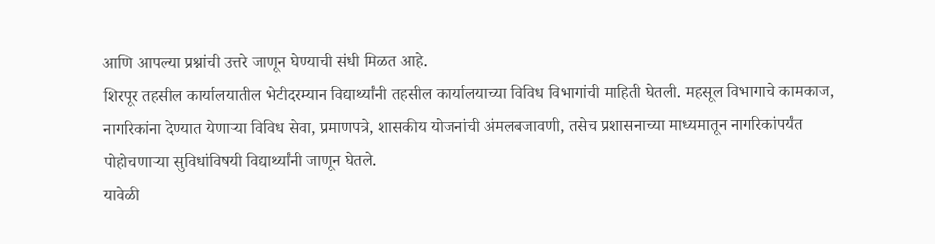आणि आपल्या प्रश्नांची उत्तरे जाणून घेण्याची संधी मिळत आहे.
शिरपूर तहसील कार्यालयातील भेटीदरम्यान विद्यार्थ्यांनी तहसील कार्यालयाच्या विविध विभागांची माहिती घेतली. महसूल विभागाचे कामकाज, नागरिकांना देण्यात येणाऱ्या विविध सेवा, प्रमाणपत्रे, शासकीय योजनांची अंमलबजावणी, तसेच प्रशासनाच्या माध्यमातून नागरिकांपर्यंत पोहोचणाऱ्या सुविधांविषयी विद्यार्थ्यांनी जाणून घेतले.
यावेळी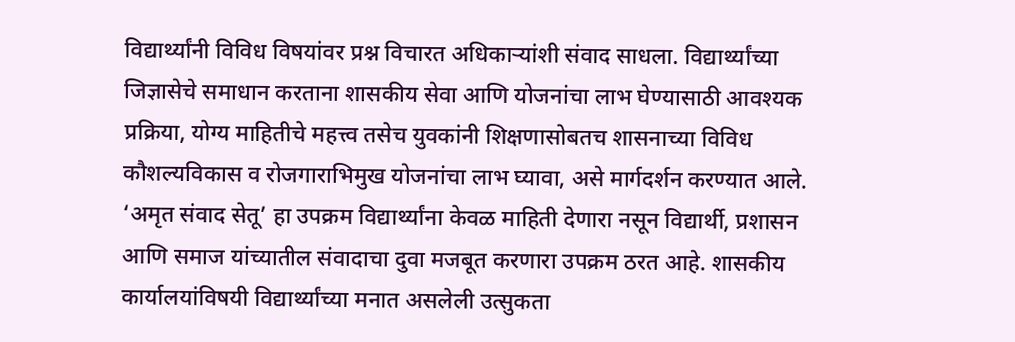विद्यार्थ्यांनी विविध विषयांवर प्रश्न विचारत अधिकाऱ्यांशी संवाद साधला. विद्यार्थ्यांच्या जिज्ञासेचे समाधान करताना शासकीय सेवा आणि योजनांचा लाभ घेण्यासाठी आवश्यक प्रक्रिया, योग्य माहितीचे महत्त्व तसेच युवकांनी शिक्षणासोबतच शासनाच्या विविध कौशल्यविकास व रोजगाराभिमुख योजनांचा लाभ घ्यावा, असे मार्गदर्शन करण्यात आले.
‘अमृत संवाद सेतू’ हा उपक्रम विद्यार्थ्यांना केवळ माहिती देणारा नसून विद्यार्थी, प्रशासन आणि समाज यांच्यातील संवादाचा दुवा मजबूत करणारा उपक्रम ठरत आहे. शासकीय कार्यालयांविषयी विद्यार्थ्यांच्या मनात असलेली उत्सुकता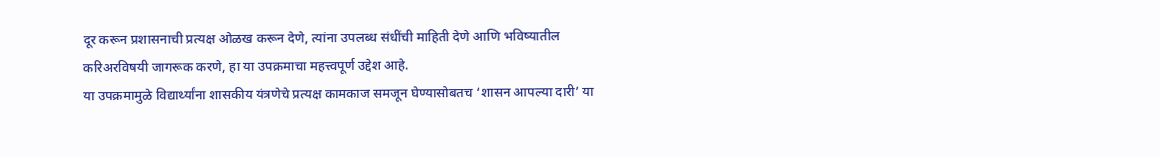दूर करून प्रशासनाची प्रत्यक्ष ओळख करून देणे, त्यांना उपलब्ध संधींची माहिती देणे आणि भविष्यातील करिअरविषयी जागरूक करणे, हा या उपक्रमाचा महत्त्वपूर्ण उद्देश आहे.
या उपक्रमामुळे विद्यार्थ्यांना शासकीय यंत्रणेचे प्रत्यक्ष कामकाज समजून घेण्यासोबतच ‘शासन आपल्या दारी’ या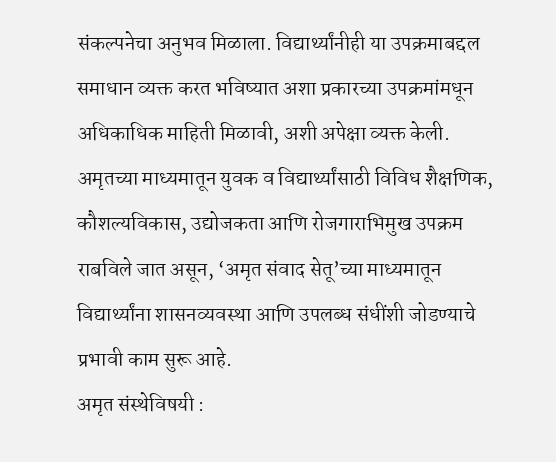संकल्पनेचा अनुभव मिळाला. विद्यार्थ्यांनीही या उपक्रमाबद्दल समाधान व्यक्त करत भविष्यात अशा प्रकारच्या उपक्रमांमधून अधिकाधिक माहिती मिळावी, अशी अपेक्षा व्यक्त केली.
अमृतच्या माध्यमातून युवक व विद्यार्थ्यांसाठी विविध शैक्षणिक, कौशल्यविकास, उद्योजकता आणि रोजगाराभिमुख उपक्रम राबविले जात असून, ‘अमृत संवाद सेतू’च्या माध्यमातून विद्यार्थ्यांना शासनव्यवस्था आणि उपलब्ध संधींशी जोडण्याचे प्रभावी काम सुरू आहे.
अमृत संस्थेविषयी :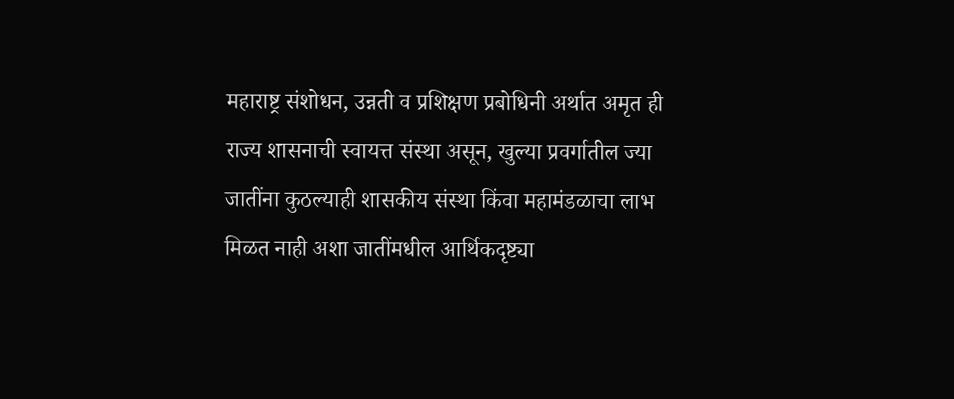महाराष्ट्र संशोधन, उन्नती व प्रशिक्षण प्रबोधिनी अर्थात अमृत ही राज्य शासनाची स्वायत्त संस्था असून, खुल्या प्रवर्गातील ज्या जातींना कुठल्याही शासकीय संस्था किंवा महामंडळाचा लाभ मिळत नाही अशा जातींमधील आर्थिकदृष्ट्या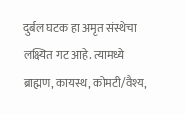दुर्बल घटक हा अमृत संस्थेचा लक्ष्यित गट आहे. त्यामध्ये ब्राह्मण, कायस्थ, कोमटी/वैश्य,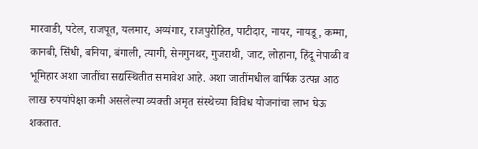मारवाडी, पटेल, राजपूत, यलमार, अय्यंगार, राजपुरोहित, पाटीदार, नायर, नायडू, कम्मा, कानबी, सिंधी, बनिया, बंगाली, त्यागी, सेनगुनथर, गुजराथी, जाट, लोहाना, हिंदू नेपाळी व भूमिहार अशा जातींचा सद्यस्थितीत समावेश आहे. अशा जातींमधील वार्षिक उत्पन्न आठ लाख रुपयांपेक्षा कमी असलेल्या व्यक्ती अमृत संस्थेच्या विविध योजनांचा लाभ घेऊ शकतात.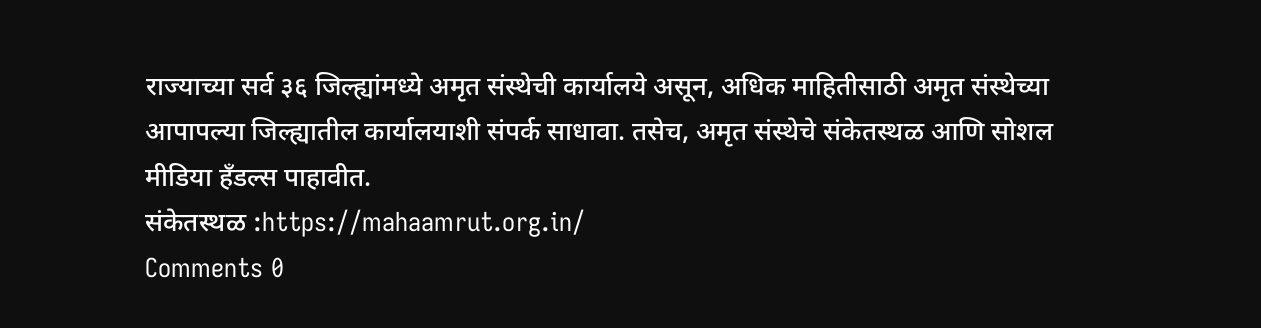राज्याच्या सर्व ३६ जिल्ह्यांमध्ये अमृत संस्थेची कार्यालये असून, अधिक माहितीसाठी अमृत संस्थेच्या आपापल्या जिल्ह्यातील कार्यालयाशी संपर्क साधावा. तसेच, अमृत संस्थेचे संकेतस्थळ आणि सोशल मीडिया हँडल्स पाहावीत.
संकेतस्थळ :https://mahaamrut.org.in/
Comments 0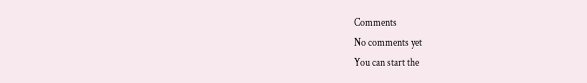Comments
No comments yet
You can start the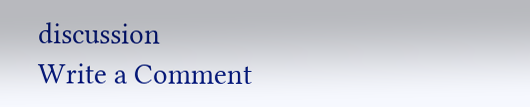discussion
Write a Comment